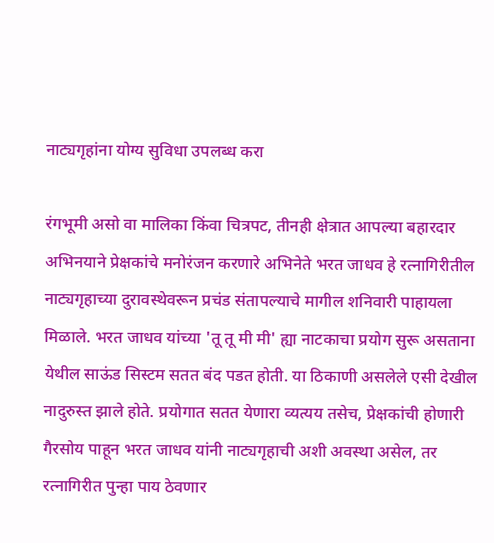नाट्यगृहांना योग्य सुविधा उपलब्ध करा

रंगभूमी असो वा मालिका किंवा चित्रपट, तीनही क्षेत्रात आपल्या बहारदार अभिनयाने प्रेक्षकांचे मनोरंजन करणारे अभिनेते भरत जाधव हे रत्नागिरीतील नाट्यगृहाच्या दुरावस्थेवरून प्रचंड संतापल्याचे मागील शनिवारी पाहायला मिळाले. भरत जाधव यांच्या 'तू तू मी मी' ह्या नाटकाचा प्रयोग सुरू असताना येथील साऊंड सिस्टम सतत बंद पडत होती. या ठिकाणी असलेले एसी देखील नादुरुस्त झाले होते. प्रयोगात सतत येणारा व्यत्यय तसेच, प्रेक्षकांची होणारी गैरसोय पाहून भरत जाधव यांनी नाट्यगृहाची अशी अवस्था असेल, तर रत्नागिरीत पुन्हा पाय ठेवणार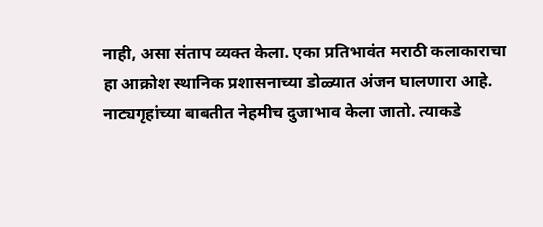नाही, असा संताप व्यक्त केला. एका प्रतिभावंत मराठी कलाकाराचा हा आक्रोश स्थानिक प्रशासनाच्या डोळ्यात अंजन घालणारा आहे. नाट्यगृहांच्या बाबतीत नेहमीच दुजाभाव केला जातो. त्याकडे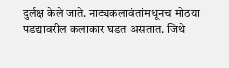दुर्लक्ष केले जाते. नाट्यकलावंतांमधूनच मोठया पडद्यावरील कलाकार घडत असतात. जिथे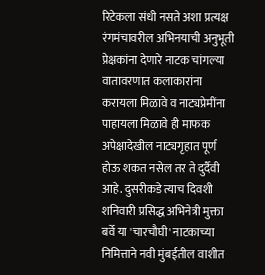रिटेकला संधी नसते अशा प्रत्यक्ष रंगमंचावरील अभिनयाची अनुभूती प्रेक्षकांना देणारे नाटक चांगल्या वातावरणात कलाकारांना करायला मिळावे व नाट्यप्रेमींना पाहायला मिळावे ही माफक अपेक्षादेखील नाट्यगृहात पूर्ण होऊ शकत नसेल तर ते दुर्दैवी आहे. दुसरीकडे त्याच दिवशी शनिवारी प्रसिद्ध अभिनेत्री मुक्ता बर्वे या 'चारचौघी' नाटकाच्या निमित्ताने नवी मुंबईतील वाशीत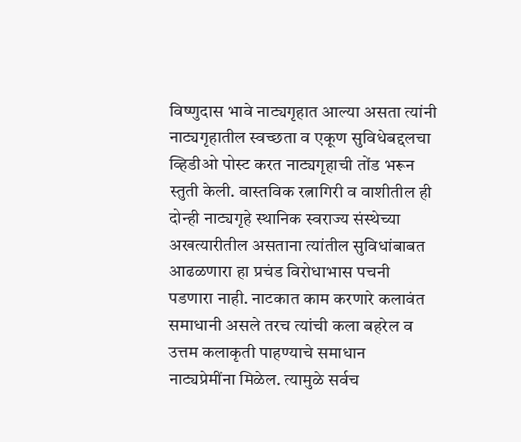विष्णुदास भावे नाट्यगृहात आल्या असता त्यांनी नाट्यगृहातील स्वच्छता व एकूण सुविधेबद्दलचा व्हिडीओ पोस्ट करत नाट्यगृहाची तोंड भरून स्तुती केली. वास्तविक रत्नागिरी व वाशीतील ही दोन्ही नाट्यगृहे स्थानिक स्वराज्य संस्थेच्या अखत्यारीतील असताना त्यांतील सुविधांबाबत आढळणारा हा प्रचंड विरोधाभास पचनी पडणारा नाही. नाटकात काम करणारे कलावंत समाधानी असले तरच त्यांची कला बहरेल व उत्तम कलाकृती पाहण्याचे समाधान नाट्यप्रेमींना मिळेल. त्यामुळे सर्वच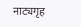नाट्यगृह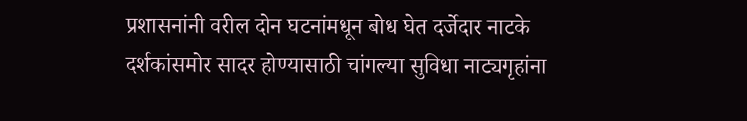प्रशासनांनी वरील दोन घटनांमधून बोध घेत दर्जेदार नाटके दर्शकांसमोर सादर होण्यासाठी चांगल्या सुविधा नाट्यगृहांना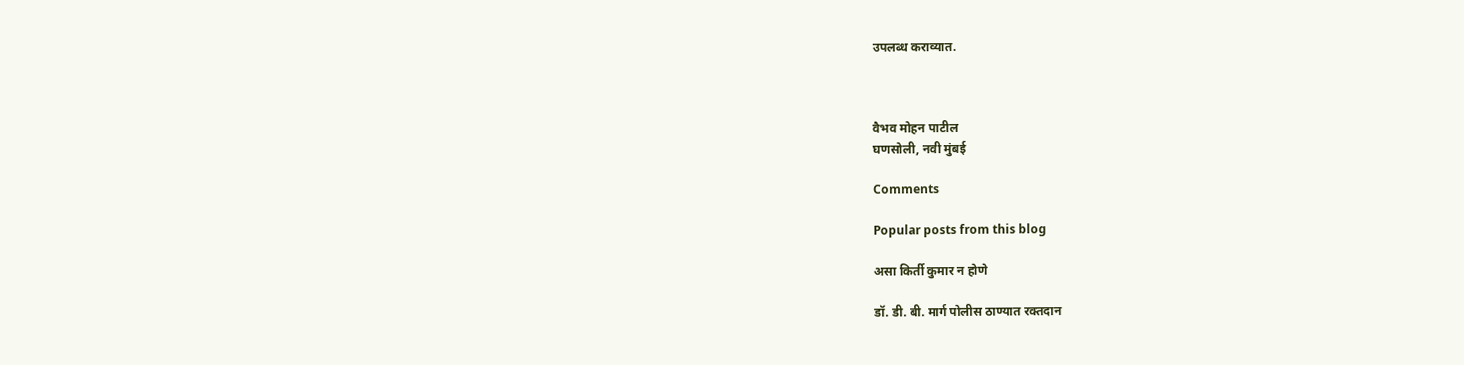उपलब्ध कराव्यात.



वैभव मोहन पाटील
घणसोली, नवी मुंबई

Comments

Popular posts from this blog

असा किर्ती कुमार न होणे

डॉ. डी. बी. मार्ग पोलीस ठाण्यात रक्तदान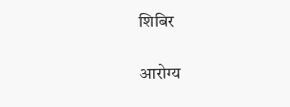शिबिर

आरोग्य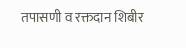तपासणी व रक्तदान शिबीर